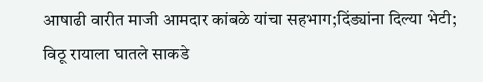आषाढी वारीत माजी आमदार कांबळे यांचा सहभाग;दिंड्यांना दिल्या भेटी; विठू रायाला घातले साकडे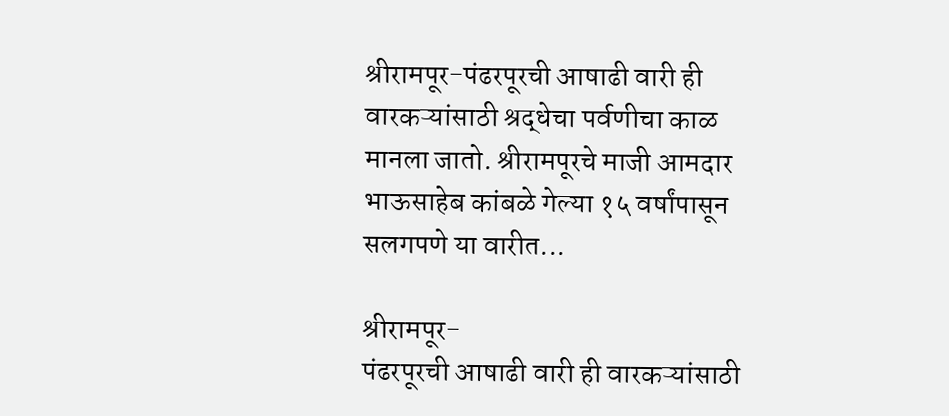श्रीरामपूर-पंढरपूरची आषाढी वारी ही वारकऱ्यांसाठी श्रद्धेचा पर्वणीचा काळ मानला जातो. श्रीरामपूरचे माजी आमदार भाऊसाहेब कांबळे गेल्या १५ वर्षांपासून सलगपणे या वारीत...

श्रीरामपूर-
पंढरपूरची आषाढी वारी ही वारकऱ्यांसाठी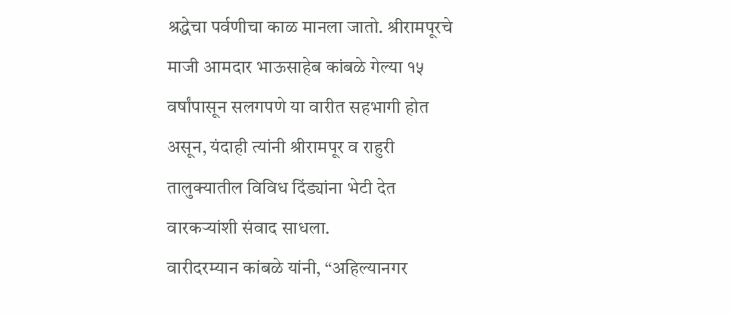श्रद्धेचा पर्वणीचा काळ मानला जातो. श्रीरामपूरचे माजी आमदार भाऊसाहेब कांबळे गेल्या १५ वर्षांपासून सलगपणे या वारीत सहभागी होत असून, यंदाही त्यांनी श्रीरामपूर व राहुरी तालुक्यातील विविध दिंड्यांना भेटी देत वारकऱ्यांशी संवाद साधला.
वारीदरम्यान कांबळे यांनी, “अहिल्यानगर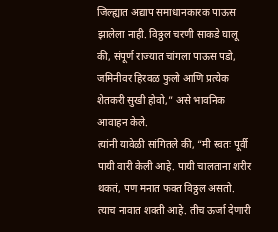जिल्ह्यात अद्याप समाधानकारक पाऊस झालेला नाही. विठ्ठल चरणी साकडे घालू की, संपूर्ण राज्यात चांगला पाऊस पडो, जमिनीवर हिरवळ फुलो आणि प्रत्येक शेतकरी सुखी होवो,” असे भावनिक आवाहन केले.
त्यांनी यावेळी सांगितले की, “मी स्वतः पूर्वी पायी वारी केली आहे. पायी चालताना शरीर थकतं, पण मनात फक्त विठ्ठल असतो. त्याच नावात शक्ती आहे. तीच ऊर्जा देणारी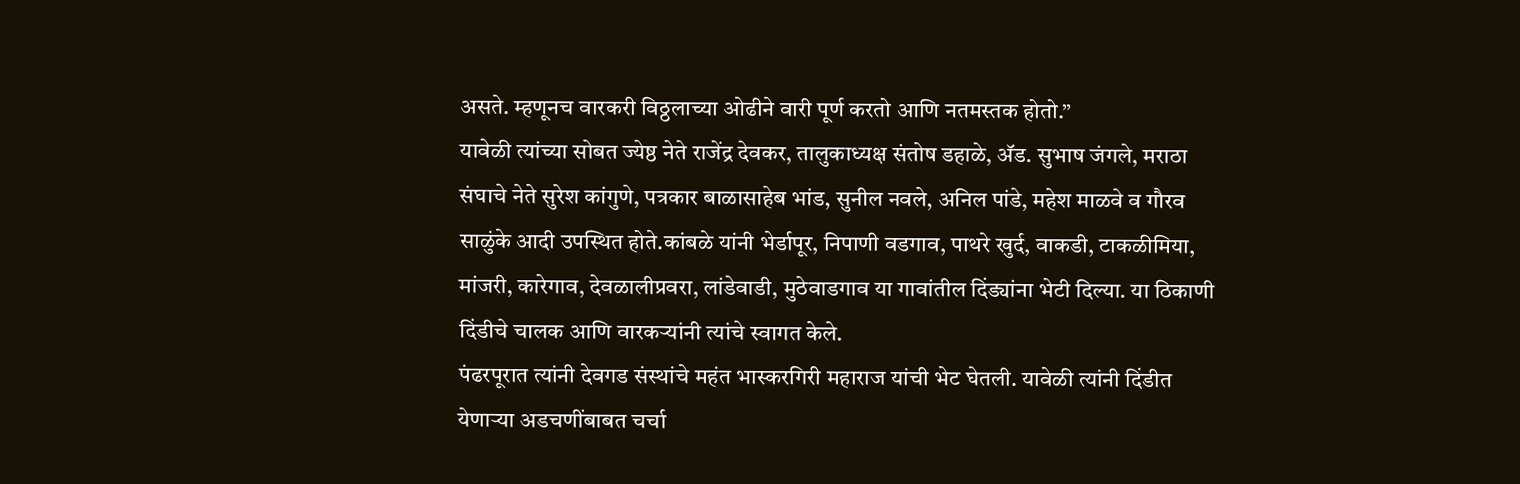असते. म्हणूनच वारकरी विठ्ठलाच्या ओढीने वारी पूर्ण करतो आणि नतमस्तक होतो.”
यावेळी त्यांच्या सोबत ज्येष्ठ नेते राजेंद्र देवकर, तालुकाध्यक्ष संतोष डहाळे, अ‍ॅड. सुभाष जंगले, मराठा संघाचे नेते सुरेश कांगुणे, पत्रकार बाळासाहेब भांड, सुनील नवले, अनिल पांडे, महेश माळवे व गौरव साळुंके आदी उपस्थित होते.कांबळे यांनी भेर्डापूर, निपाणी वडगाव, पाथरे खुर्द, वाकडी, टाकळीमिया, मांजरी, कारेगाव, देवळालीप्रवरा, लांडेवाडी, मुठेवाडगाव या गावांतील दिंड्यांना भेटी दिल्या. या ठिकाणी दिंडीचे चालक आणि वारकऱ्यांनी त्यांचे स्वागत केले.
पंढरपूरात त्यांनी देवगड संस्थांचे महंत भास्करगिरी महाराज यांची भेट घेतली. यावेळी त्यांनी दिंडीत येणाऱ्या अडचणींबाबत चर्चा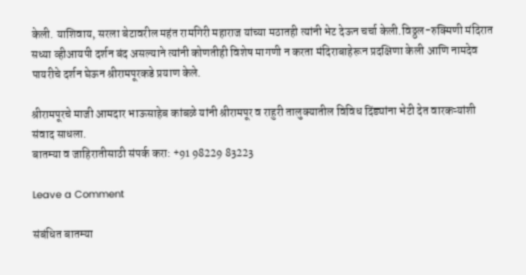केली. याशिवाय, सरला बेटावरील महंत रामगिरी महाराज यांच्या मठातही त्यांनी भेट देऊन चर्चा केली.विठ्ठल-रुक्मिणी मंदिरात सध्या व्हीआयपी दर्शन बंद असल्याने त्यांनी कोणतीही विशेष मागणी न करता मंदिराबाहेरून प्रदक्षिणा केली आणि नामदेव पायरीचे दर्शन घेऊन श्रीरामपूरकडे प्रयाण केले.

श्रीरामपूरचे माजी आमदार भाऊसाहेब कांबळे यांनी श्रीरामपूर व राहुरी तालुक्यातील विविध दिंड्यांना भेटी देत वारकऱ्यांशी संवाद साधला.
बातम्या व जाहिरातीसाठी संपर्क करा: +91 98229 83223

Leave a Comment

संबंधित बातम्या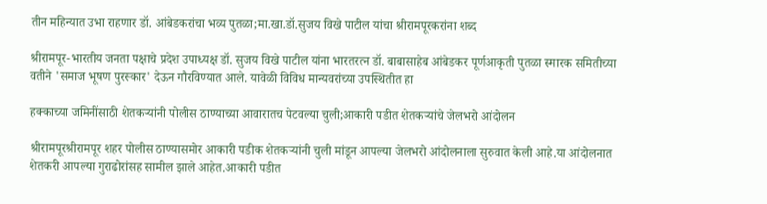तीन महिन्यात उभा राहणार डॉ. आंबेडकरांचा भव्य पुतळा;मा.खा.डॉ.सुजय विखे पाटील यांचा श्रीरामपूरकरांना शब्द

श्रीरामपूर-भारतीय जनता पक्षाचे प्रदेश उपाध्यक्ष डॉ. सुजय विखे पाटील यांना भारतरत्न डॉ. बाबासाहेब आंबेडकर पूर्णआकृती पुतळा स्मारक समितीच्या वतीने 'समाज भूषण पुरस्कार' देऊन गौरविण्यात आले. यावेळी विविध मान्यवरांच्या उपस्थितीत हा

हक्काच्या जमिनींसाठी शेतकऱ्यांनी पोलीस ठाण्याच्या आवारातच पेटवल्या चुली;आकारी पडीत शेतकऱ्यांचे जेलभरो आंदोलन

श्रीरामपूरश्रीरामपूर शहर पोलीस ठाण्यासमोर आकारी पडीक शेतकऱ्यांनी चुली मांडून आपल्या जेलभरो आंदोलनाला सुरुवात केली आहे.या आंदोलनात शेतकरी आपल्या गुराढोरांसह सामील झाले आहेत.आकारी पडीत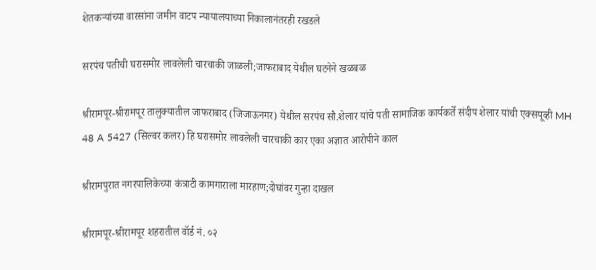शेतकऱ्यांच्या वारसांना जमीन वाटप न्यायालयाच्या निकालानंतरही रखडले

सरपंच पतीची घरासमोर लावलेली चारचाकी जाळली;जाफराबाद येथील घटनेने खळबळ

श्रीरामपूर-श्रीरामपूर तालुक्यातील जाफराबाद (जिजाऊनगर) येथील सरपंच सौ.शेलार यांचे पती सामाजिक कार्यकर्ते संदीप शेलार यांची एक्सयूव्ही MH 48 A 5427 (सिल्वर कलर) हि घरासमोर लावलेली चारचाकी कार एका अज्ञात आरोपीने काल

श्रीरामपुरात नगरपालिकेच्या कंत्राटी कामगाराला मारहाण;दोघांवर गुन्हा दाखल

श्रीरामपूर-श्रीरामपूर शहरातील वॉर्ड नं. ०२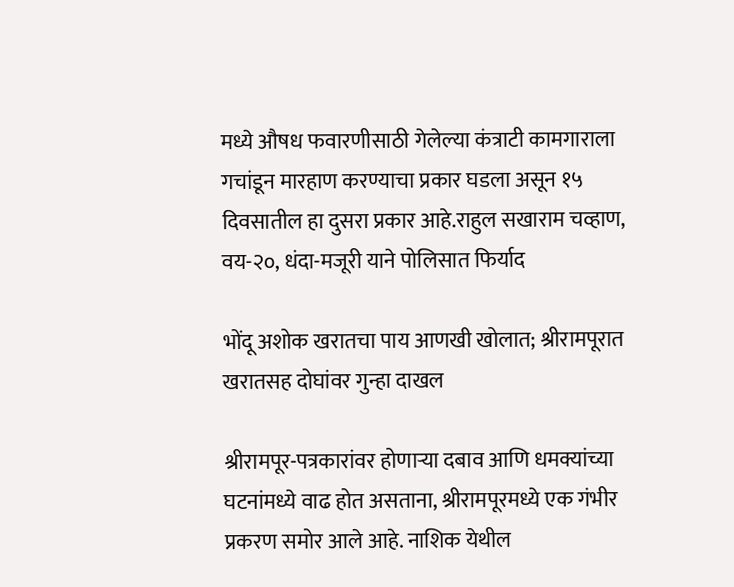मध्ये औषध फवारणीसाठी गेलेल्या कंत्राटी कामगाराला गचांडून मारहाण करण्याचा प्रकार घडला असून १५ दिवसातील हा दुसरा प्रकार आहे.राहुल सखाराम चव्हाण, वय-२०, धंदा-मजूरी याने पोलिसात फिर्याद

भोंदू अशोक खरातचा पाय आणखी खोलात; श्रीरामपूरात खरातसह दोघांवर गुन्हा दाखल

श्रीरामपूर-पत्रकारांवर होणाऱ्या दबाव आणि धमक्यांच्या घटनांमध्ये वाढ होत असताना, श्रीरामपूरमध्ये एक गंभीर प्रकरण समोर आले आहे. नाशिक येथील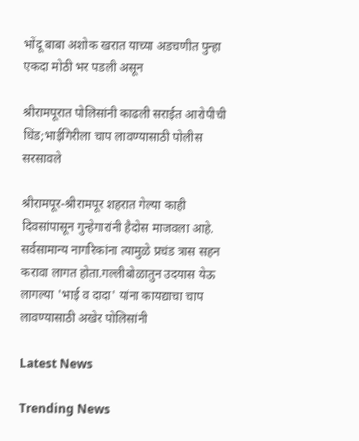भोंदू बाबा अशोक खरात याच्या अडचणीत पुन्हा एकदा मोठी भर पडली असून

श्रीरामपूरात पोलिसांनी काढली सराईत आरोपीची धिंड;भाईगिरीला चाप लावण्यासाठी पोलीस सरसावले

श्रीरामपूर-श्रीरामपूर शहरात गेल्या काही दिवसांपासून गुन्हेगारांनी हैदोस माजवला आहे. सर्वसामान्य नागरिकांना त्यामुळे प्रचंड त्रास सहन करावा लागत होता.गल्लीबोळातुन उदयास येऊ लागल्या 'भाई व दादा' यांना कायद्याचा चाप लावण्यासाठी अखेर पोलिसांनी

Latest News

Trending News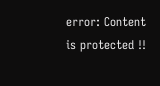error: Content is protected !!